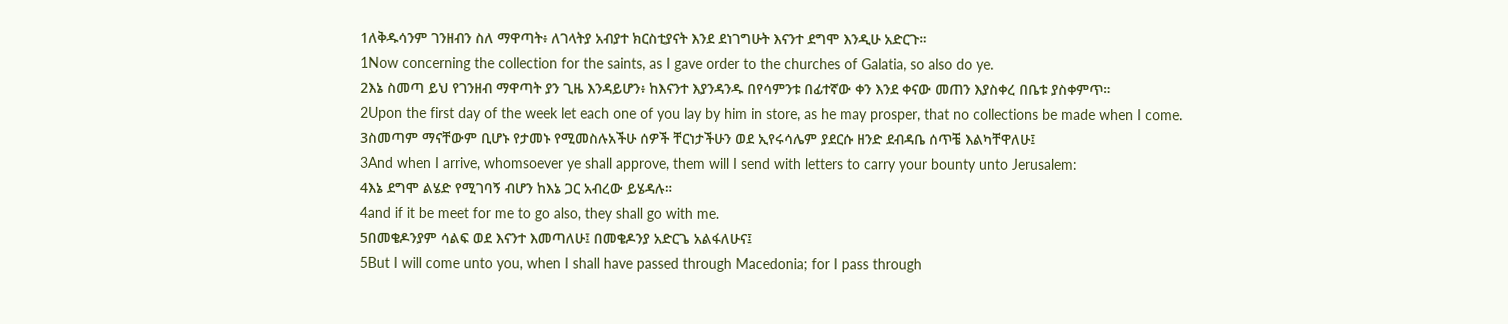1ለቅዱሳንም ገንዘብን ስለ ማዋጣት፥ ለገላትያ አብያተ ክርስቲያናት እንደ ደነገግሁት እናንተ ደግሞ እንዲሁ አድርጉ።
1Now concerning the collection for the saints, as I gave order to the churches of Galatia, so also do ye.
2እኔ ስመጣ ይህ የገንዘብ ማዋጣት ያን ጊዜ እንዳይሆን፥ ከእናንተ እያንዳንዱ በየሳምንቱ በፊተኛው ቀን እንደ ቀናው መጠን እያስቀረ በቤቱ ያስቀምጥ።
2Upon the first day of the week let each one of you lay by him in store, as he may prosper, that no collections be made when I come.
3ስመጣም ማናቸውም ቢሆኑ የታመኑ የሚመስሉአችሁ ሰዎች ቸርነታችሁን ወደ ኢየሩሳሌም ያደርሱ ዘንድ ደብዳቤ ሰጥቼ እልካቸዋለሁ፤
3And when I arrive, whomsoever ye shall approve, them will I send with letters to carry your bounty unto Jerusalem:
4እኔ ደግሞ ልሄድ የሚገባኝ ብሆን ከእኔ ጋር አብረው ይሄዳሉ።
4and if it be meet for me to go also, they shall go with me.
5በመቄዶንያም ሳልፍ ወደ እናንተ እመጣለሁ፤ በመቄዶንያ አድርጌ አልፋለሁና፤
5But I will come unto you, when I shall have passed through Macedonia; for I pass through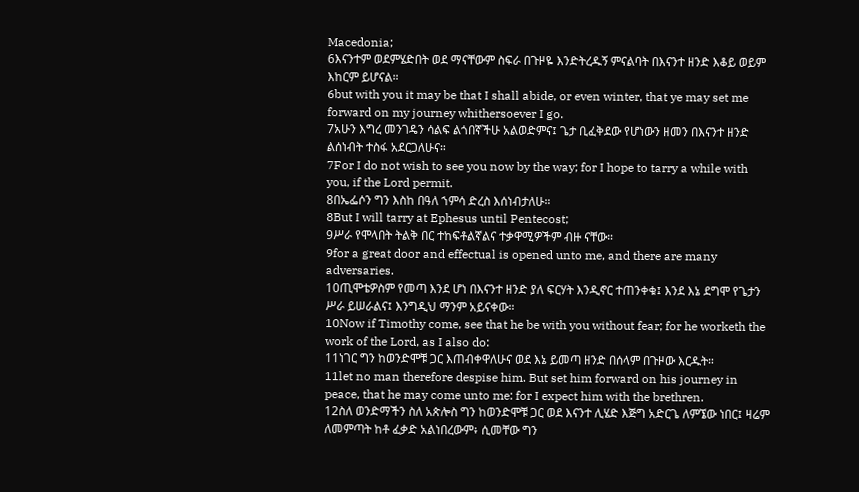Macedonia;
6እናንተም ወደምሄድበት ወደ ማናቸውም ስፍራ በጉዞዬ እንድትረዱኝ ምናልባት በእናንተ ዘንድ እቆይ ወይም እከርም ይሆናል።
6but with you it may be that I shall abide, or even winter, that ye may set me forward on my journey whithersoever I go.
7አሁን እግረ መንገዴን ሳልፍ ልጎበኛችሁ አልወድምና፤ ጌታ ቢፈቅደው የሆነውን ዘመን በእናንተ ዘንድ ልሰነብት ተስፋ አደርጋለሁና።
7For I do not wish to see you now by the way; for I hope to tarry a while with you, if the Lord permit.
8በኤፌሶን ግን እስከ በዓለ ኀምሳ ድረስ እሰነብታለሁ።
8But I will tarry at Ephesus until Pentecost;
9ሥራ የሞላበት ትልቅ በር ተከፍቶልኛልና ተቃዋሚዎችም ብዙ ናቸው።
9for a great door and effectual is opened unto me, and there are many adversaries.
10ጢሞቴዎስም የመጣ እንደ ሆነ በእናንተ ዘንድ ያለ ፍርሃት እንዲኖር ተጠንቀቁ፤ እንደ እኔ ደግሞ የጌታን ሥራ ይሠራልና፤ እንግዲህ ማንም አይናቀው።
10Now if Timothy come, see that he be with you without fear; for he worketh the work of the Lord, as I also do:
11ነገር ግን ከወንድሞቹ ጋር እጠብቀዋለሁና ወደ እኔ ይመጣ ዘንድ በሰላም በጉዞው እርዱት።
11let no man therefore despise him. But set him forward on his journey in peace, that he may come unto me: for I expect him with the brethren.
12ስለ ወንድማችን ስለ አጵሎስ ግን ከወንድሞቹ ጋር ወደ እናንተ ሊሄድ እጅግ አድርጌ ለምኜው ነበር፤ ዛሬም ለመምጣት ከቶ ፈቃድ አልነበረውም፥ ሲመቸው ግን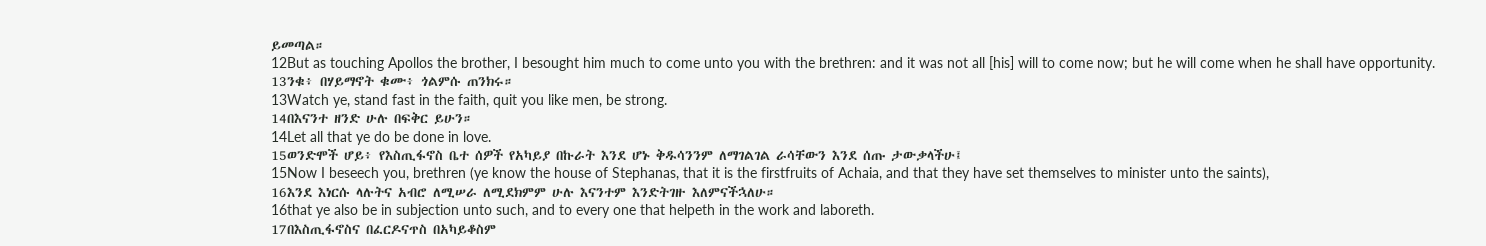ይመጣል።
12But as touching Apollos the brother, I besought him much to come unto you with the brethren: and it was not all [his] will to come now; but he will come when he shall have opportunity.
13ንቁ፥ በሃይማኖት ቁሙ፥ ጎልምሱ ጠንክሩ።
13Watch ye, stand fast in the faith, quit you like men, be strong.
14በእናንተ ዘንድ ሁሉ በፍቅር ይሁን።
14Let all that ye do be done in love.
15ወንድሞች ሆይ፥ የእስጢፋኖስ ቤተ ሰዎች የአካይያ በኩራት እንደ ሆኑ ቅዱሳንንም ለማገልገል ራሳቸውን እንደ ሰጡ ታውቃላችሁ፤
15Now I beseech you, brethren (ye know the house of Stephanas, that it is the firstfruits of Achaia, and that they have set themselves to minister unto the saints),
16እንደ እነርሱ ላሉትና አብሮ ለሚሠራ ለሚደክምም ሁሉ እናንተም እንድትገዙ እለምናችኋለሁ።
16that ye also be in subjection unto such, and to every one that helpeth in the work and laboreth.
17በእስጢፋኖስና በፈርዶናጥስ በአካይቆስም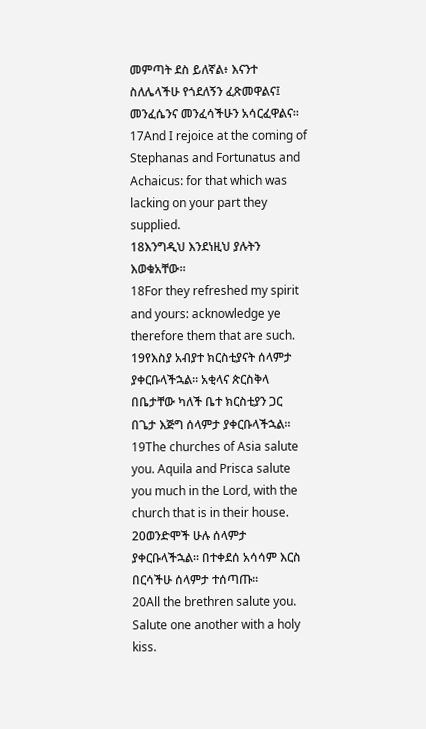መምጣት ደስ ይለኛል፥ እናንተ ስለሌላችሁ የጎደለኝን ፈጽመዋልና፤ መንፈሴንና መንፈሳችሁን አሳርፈዋልና።
17And I rejoice at the coming of Stephanas and Fortunatus and Achaicus: for that which was lacking on your part they supplied.
18እንግዲህ እንደነዚህ ያሉትን እወቁአቸው።
18For they refreshed my spirit and yours: acknowledge ye therefore them that are such.
19የእስያ አብያተ ክርስቲያናት ሰላምታ ያቀርቡላችኋል። አቂላና ጵርስቅላ በቤታቸው ካለች ቤተ ክርስቲያን ጋር በጌታ እጅግ ሰላምታ ያቀርቡላችኋል።
19The churches of Asia salute you. Aquila and Prisca salute you much in the Lord, with the church that is in their house.
20ወንድሞች ሁሉ ሰላምታ ያቀርቡላችኋል። በተቀደሰ አሳሳም እርስ በርሳችሁ ሰላምታ ተሰጣጡ።
20All the brethren salute you. Salute one another with a holy kiss.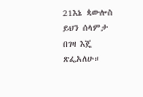21እኔ ጳውሎስ ይህን ሰላምታ በገዛ እጄ ጽፌአለሁ።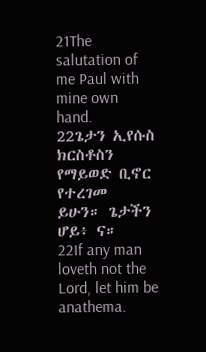21The salutation of me Paul with mine own hand.
22ጌታን ኢየሱስ ክርስቶስን የማይወድ ቢኖር የተረገመ ይሁን። ጌታችን ሆይ፥ ና።
22If any man loveth not the Lord, let him be anathema.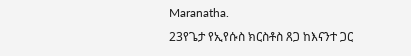Maranatha.
23የጌታ የኢየሱስ ክርስቶስ ጸጋ ከእናንተ ጋር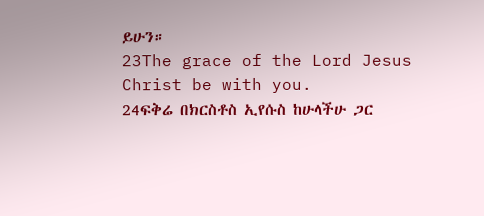ይሁን።
23The grace of the Lord Jesus Christ be with you.
24ፍቅሬ በክርስቶስ ኢየሱስ ከሁላችሁ ጋር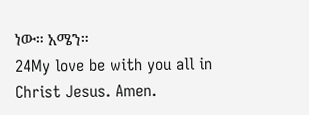ነው። አሜን።
24My love be with you all in Christ Jesus. Amen.